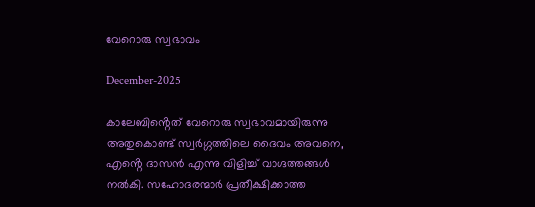വേറൊരു സ്വഭാവം

December-2025

കാലേബിൻ്റെത് വേറൊരു സ്വഭാവമായിരുന്നു അതുകൊണ്ട് സ്വർഗ്ഗത്തിലെ ദൈവം അവനെ, എൻ്റെ ദാസൻ എന്നു വിളിച്ച് വാഗ്ദത്തങ്ങൾ നൽകി. സഹോദരന്മാർ പ്രതീക്ഷിക്കാത്ത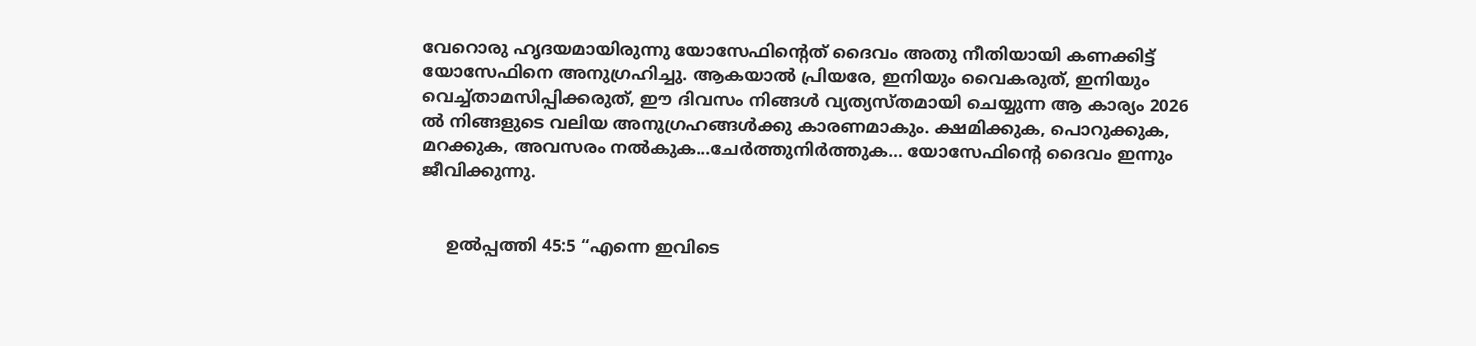വേറൊരു ഹൃദയമായിരുന്നു യോസേഫിൻ്റെത് ദൈവം അതു നീതിയായി കണക്കിട്ട് യോസേഫിനെ അനുഗ്രഹിച്ചു. ആകയാൽ പ്രിയരേ, ഇനിയും വൈകരുത്, ഇനിയും വെച്ച്താമസിപ്പിക്കരുത്, ഈ ദിവസം നിങ്ങൾ വ്യത്യസ്തമായി ചെയ്യുന്ന ആ കാര്യം 2026 ൽ നിങ്ങളുടെ വലിയ അനുഗ്രഹങ്ങൾക്കു കാരണമാകും. ക്ഷമിക്കുക, പൊറുക്കുക, മറക്കുക, അവസരം നൽകുക...ചേർത്തുനിർത്തുക… യോസേഫിൻ്റെ ദൈവം ഇന്നും ജീവിക്കുന്നു.


     ഉൽപ്പത്തി 45:5 “എന്നെ ഇവിടെ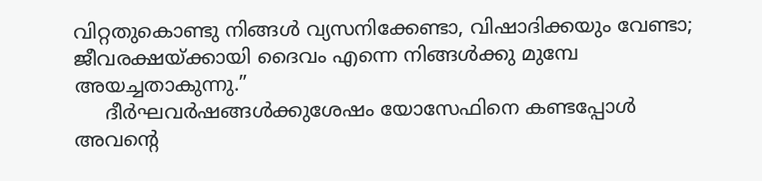വിറ്റതുകൊണ്ടു നിങ്ങൾ വ്യസനിക്കേണ്ടാ, വിഷാദിക്കയും വേണ്ടാ; ജീവരക്ഷയ്ക്കായി ദൈവം എന്നെ നിങ്ങൾക്കു മുമ്പേ അയച്ചതാകുന്നു.”
     ദീർഘവർഷങ്ങൾക്കുശേഷം യോസേഫിനെ കണ്ടപ്പോൾ അവൻ്റെ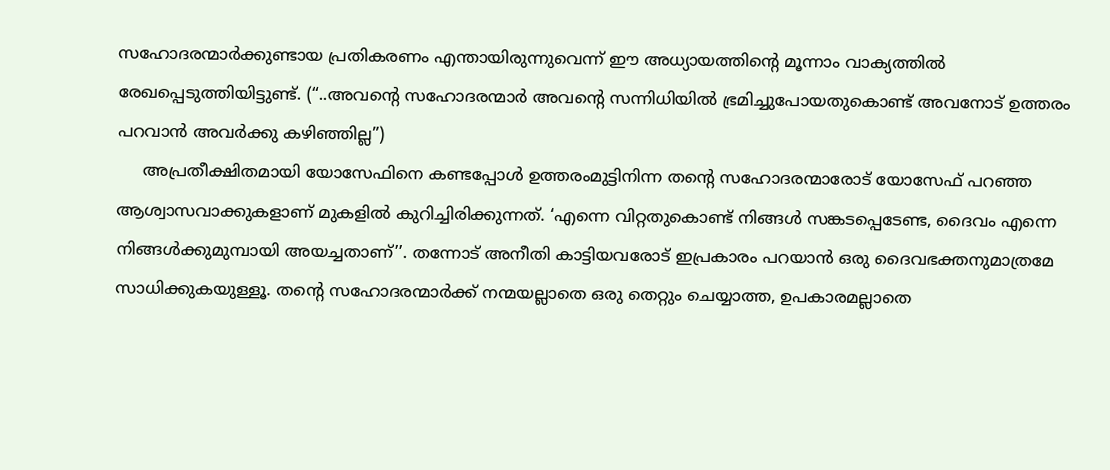സഹോദരന്മാർക്കുണ്ടായ പ്രതികരണം എന്തായിരുന്നുവെന്ന് ഈ അധ്യായത്തിൻ്റെ മൂന്നാം വാക്യത്തിൽ രേഖപ്പെടുത്തിയിട്ടുണ്ട്. (“..അവൻ്റെ സഹോദരന്മാർ അവൻ്റെ സന്നിധിയിൽ ഭ്രമിച്ചുപോയതുകൊണ്ട് അവനോട് ഉത്തരം പറവാൻ അവർക്കു കഴിഞ്ഞില്ല”)
     അപ്രതീക്ഷിതമായി യോസേഫിനെ കണ്ടപ്പോൾ ഉത്തരംമുട്ടിനിന്ന തൻ്റെ സഹോദരന്മാരോട് യോസേഫ് പറഞ്ഞ ആശ്വാസവാക്കുകളാണ് മുകളിൽ കുറിച്ചിരിക്കുന്നത്. ‘എന്നെ വിറ്റതുകൊണ്ട് നിങ്ങൾ സങ്കടപ്പെടേണ്ട, ദൈവം എന്നെ നിങ്ങൾക്കുമുമ്പായി അയച്ചതാണ്’’. തന്നോട് അനീതി കാട്ടിയവരോട് ഇപ്രകാരം പറയാൻ ഒരു ദൈവഭക്തനുമാത്രമേ സാധിക്കുകയുള്ളൂ. തൻ്റെ സഹോദരന്മാർക്ക് നന്മയല്ലാതെ ഒരു തെറ്റും ചെയ്യാത്ത, ഉപകാരമല്ലാതെ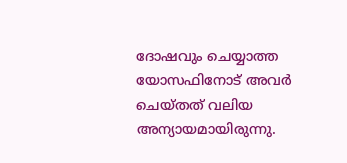ദോഷവും ചെയ്യാത്ത യോസഫിനോട് അവർ ചെയ്തത് വലിയ അന്യായമായിരുന്നു.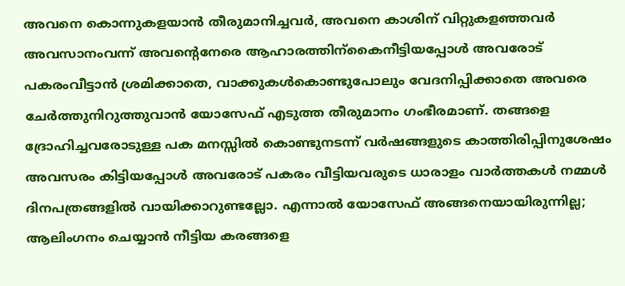അവനെ കൊന്നുകളയാൻ തീരുമാനിച്ചവർ, അവനെ കാശിന് വിറ്റുകളഞ്ഞവർ അവസാനംവന്ന് അവൻ്റെനേരെ ആഹാരത്തിന്കൈനീട്ടിയപ്പോൾ അവരോട് പകരംവീട്ടാൻ ശ്രമിക്കാതെ, വാക്കുകൾകൊണ്ടുപോലും വേദനിപ്പിക്കാതെ അവരെ ചേർത്തുനിറുത്തുവാൻ യോസേഫ് എടുത്ത തീരുമാനം ഗംഭീരമാണ്. തങ്ങളെ ദ്രോഹിച്ചവരോടുള്ള പക മനസ്സിൽ കൊണ്ടുനടന്ന് വർഷങ്ങളുടെ കാത്തിരിപ്പിനുശേഷം അവസരം കിട്ടിയപ്പോൾ അവരോട് പകരം വീട്ടിയവരുടെ ധാരാളം വാർത്തകൾ നമ്മൾ ദിനപത്രങ്ങളിൽ വായിക്കാറുണ്ടല്ലോ. എന്നാൽ യോസേഫ് അങ്ങനെയായിരുന്നില്ല;
ആലിംഗനം ചെയ്യാൻ നീട്ടിയ കരങ്ങളെ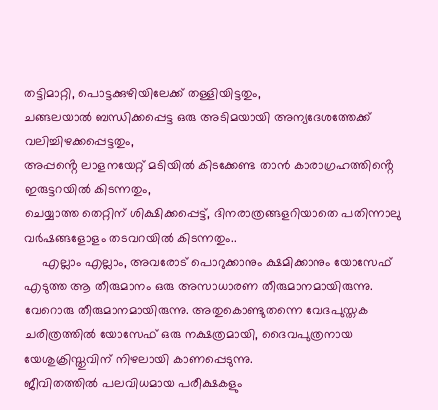തട്ടിമാറ്റി, പൊട്ടക്കുഴിയിലേക്ക് തള്ളിയിട്ടതും,
ചങ്ങലയാൽ ബന്ധിക്കപ്പെട്ട ഒരു അടിമയായി അന്യദേശത്തേക്ക് വലിച്ചിഴക്കപ്പെട്ടതും,
അപ്പൻ്റെ ലാളനയേറ്റ് മടിയിൽ കിടക്കേണ്ട താൻ കാരാഗ്രഹത്തിൻ്റെ ഇരുട്ടറയിൽ കിടന്നതും,
ചെയ്യാത്ത തെറ്റിന് ശിക്ഷിക്കപ്പെട്ട്, ദിനരാത്രങ്ങളറിയാതെ പതിന്നാലു വർഷങ്ങളോളം തടവറയിൽ കിടന്നതും..
     എല്ലാം എല്ലാം, അവരോട് പൊറുക്കാനും ക്ഷമിക്കാനും യോസേഫ് എടുത്ത ആ തീരുമാനം ഒരു അസാധാരണ തീരുമാനമായിരുന്നു. വേറൊരു തീരുമാനമായിരുന്നു. അതുകൊണ്ടുതന്നെ വേദപുസ്തക ചരിത്രത്തിൽ യോസേഫ് ഒരു നക്ഷത്രമായി, ദൈവപുത്രനായ യേശുക്രിസ്തുവിന് നിഴലായി കാണപ്പെടുന്നു.
ജീവിതത്തിൽ പലവിധമായ പരീക്ഷകളും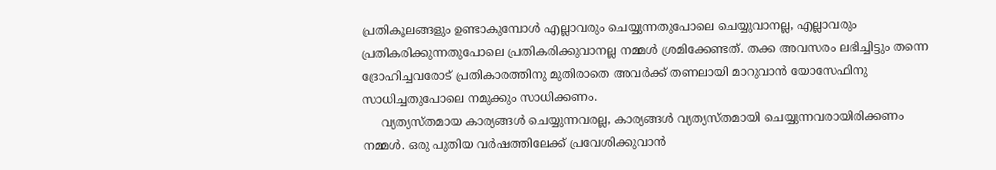പ്രതികൂലങ്ങളും ഉണ്ടാകുമ്പോൾ എല്ലാവരും ചെയ്യുന്നതുപോലെ ചെയ്യുവാനല്ല, എല്ലാവരും പ്രതികരിക്കുന്നതുപോലെ പ്രതികരിക്കുവാനല്ല നമ്മൾ ശ്രമിക്കേണ്ടത്. തക്ക അവസരം ലഭിച്ചിട്ടും തന്നെ ദ്രോഹിച്ചവരോട് പ്രതികാരത്തിനു മുതിരാതെ അവർക്ക് തണലായി മാറുവാൻ യോസേഫിനു സാധിച്ചതുപോലെ നമുക്കും സാധിക്കണം.
     വ്യത്യസ്തമായ കാര്യങ്ങൾ ചെയ്യുന്നവരല്ല, കാര്യങ്ങൾ വ്യത്യസ്തമായി ചെയ്യുന്നവരായിരിക്കണം നമ്മൾ. ഒരു പുതിയ വർഷത്തിലേക്ക് പ്രവേശിക്കുവാൻ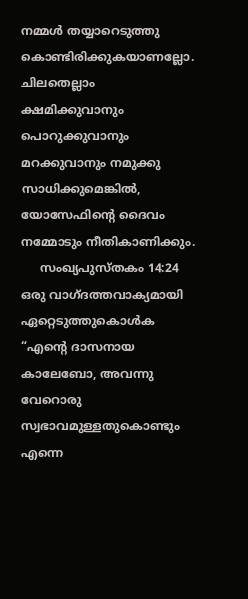നമ്മൾ തയ്യാറെടുത്തു കൊണ്ടിരിക്കുകയാണല്ലോ. ചിലതെല്ലാം ക്ഷമിക്കുവാനും പൊറുക്കുവാനും മറക്കുവാനും നമുക്കു സാധിക്കുമെങ്കിൽ, യോസേഫിൻ്റെ ദൈവം നമ്മോടും നീതികാണിക്കും.
     സംഖ്യപുസ്തകം 14:24 ഒരു വാഗ്ദത്തവാക്യമായി ഏറ്റെടുത്തുകൊൾക “എൻ്റെ ദാസനായ കാലേബോ, അവന്നു വേറൊരു സ്വഭാവമുള്ളതുകൊണ്ടും എന്നെ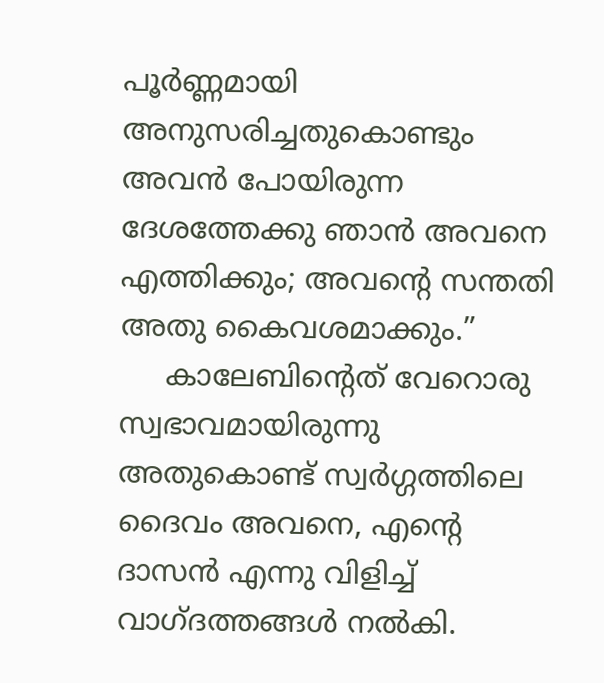പൂർണ്ണമായി അനുസരിച്ചതുകൊണ്ടും അവൻ പോയിരുന്ന ദേശത്തേക്കു ഞാൻ അവനെ എത്തിക്കും; അവൻ്റെ സന്തതി അതു കൈവശമാക്കും.”
     കാലേബിൻ്റെത് വേറൊരു സ്വഭാവമായിരുന്നു അതുകൊണ്ട് സ്വർഗ്ഗത്തിലെ ദൈവം അവനെ, എൻ്റെ ദാസൻ എന്നു വിളിച്ച് വാഗ്ദത്തങ്ങൾ നൽകി.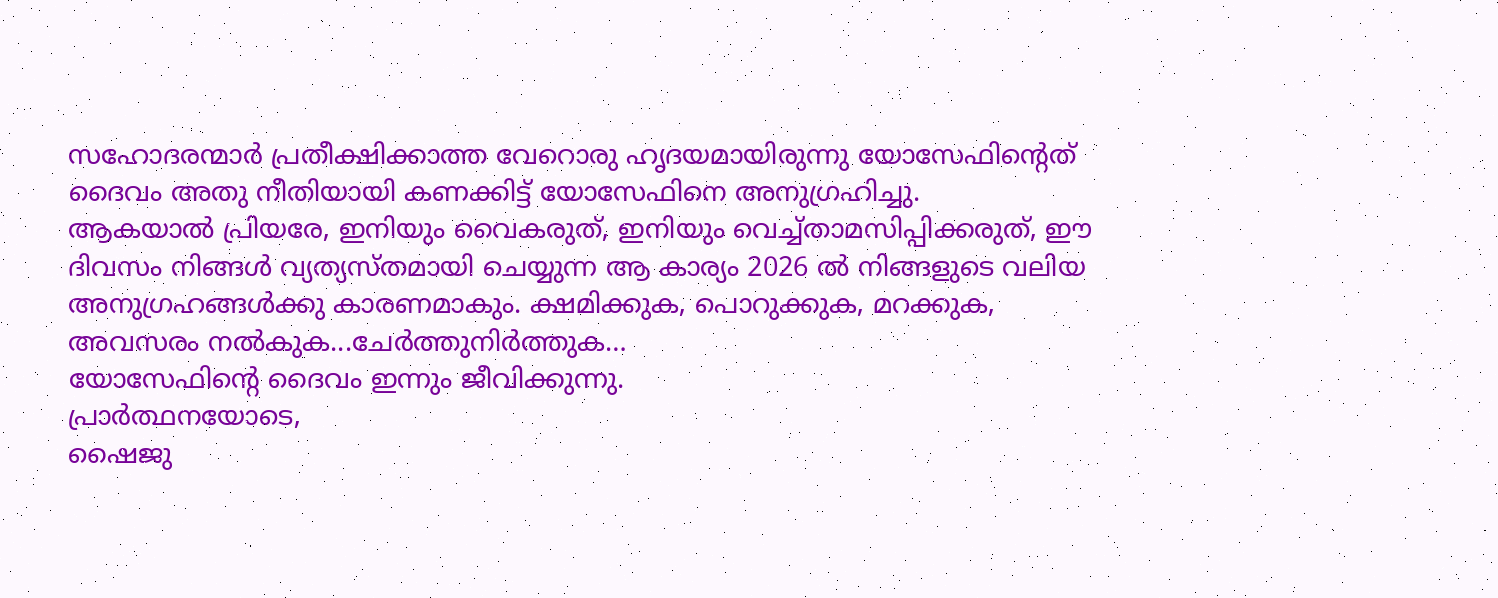സഹോദരന്മാർ പ്രതീക്ഷിക്കാത്ത വേറൊരു ഹൃദയമായിരുന്നു യോസേഫിൻ്റെത് ദൈവം അതു നീതിയായി കണക്കിട്ട് യോസേഫിനെ അനുഗ്രഹിച്ചു.
ആകയാൽ പ്രിയരേ, ഇനിയും വൈകരുത്, ഇനിയും വെച്ച്താമസിപ്പിക്കരുത്, ഈ ദിവസം നിങ്ങൾ വ്യത്യസ്തമായി ചെയ്യുന്ന ആ കാര്യം 2026 ൽ നിങ്ങളുടെ വലിയ അനുഗ്രഹങ്ങൾക്കു കാരണമാകും. ക്ഷമിക്കുക, പൊറുക്കുക, മറക്കുക, അവസരം നൽകുക...ചേർത്തുനിർത്തുക…
യോസേഫിൻ്റെ ദൈവം ഇന്നും ജീവിക്കുന്നു.
പ്രാർത്ഥനയോടെ,
ഷൈജു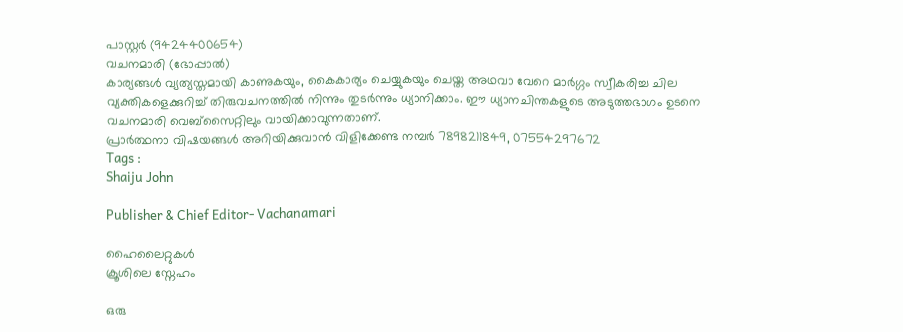പാസ്റ്റർ (9424400654)
വചനമാരി (ഭോപ്പാൽ)
കാര്യങ്ങൾ വ്യത്യസ്തമായി കാണുകയും, കൈകാര്യം ചെയ്യുകയും ചെയ്ത അഥവാ വേറെ മാർഗ്ഗം സ്വീകരിച്ച ചില വ്യക്തികളെക്കുറിച്ച് തിരുവചനത്തിൽ നിന്നും തുടർന്നും ധ്യാനിക്കാം. ഈ ധ്യാനചിന്തകളുടെ അടുത്തഭാഗം ഉടനെ വചനമാരി വെബ്സൈറ്റിലും വായിക്കാവുന്നതാണ്.
പ്രാർത്ഥനാ വിഷയങ്ങൾ അറിയിക്കുവാൻ വിളിക്കേണ്ട നമ്പർ 7898211849, 07554297672
Tags :
Shaiju John

Publisher & Chief Editor- Vachanamari

ഹൈലൈറ്റുകൾ
ക്രൂശിലെ സ്നേഹം

ഒരു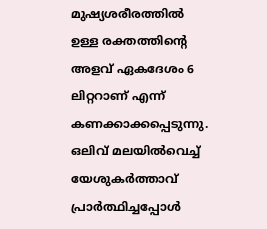മുഷ്യശരീരത്തിൽ ഉള്ള രക്തത്തിൻ്റെ അളവ് ഏകദേശം 6 ലിറ്ററാണ് എന്ന് കണക്കാക്കപ്പെടുന്നു. ഒലിവ് മലയിൽവെച്ച് യേശുകർത്താവ് പ്രാർത്ഥിച്ചപ്പോൾ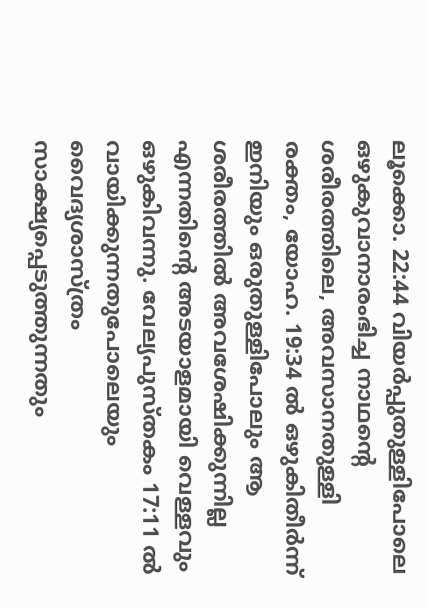ലൂക്കൊ. 22:44 വിയർപ്പുതുള്ളിപോലെ ഒഴുകുവാനാരംഭിച്ച നാഥൻ്റെ ശരീരത്തിലെ, അവസാനതുള്ളി രക്തം, യോഹ. 19:34 ൽ ഒഴുകിതീർന്ന് ഇനിയും ഒരുതുള്ളിപോലും ആ ശരീരത്തിൽ അവശേഷിക്കുന്നില്ല എന്നതിൻ്റെ അടയാളമായി വെള്ളവും ഒഴുകിവന്നു. വേല്യപുസ്തകം 17:11 ൽ വായിക്കുന്നതുപോലെയും വൈദ്യശാസ്ത്രം സാക്ഷ്യപ്പെടുത്തുന്നതും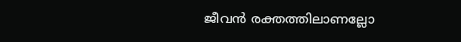ജീവൻ രക്തത്തിലാണല്ലോ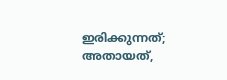ഇരിക്കുന്നത്; അതായത്,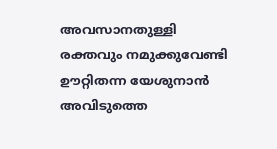അവസാനതുള്ളി രക്തവും നമുക്കുവേണ്ടി ഊറ്റിതന്ന യേശുനാൻ അവിടുത്തെ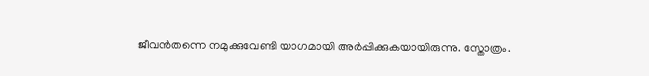ജീവൻതന്നെ നമുക്കുവേണ്ടി യാഗമായി അർപ്പിക്കുകയായിരുന്നു. സ്തോത്രം.